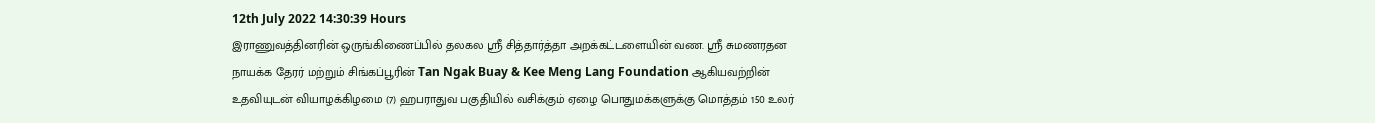12th July 2022 14:30:39 Hours
இராணுவத்தினரின் ஒருங்கிணைப்பில் தலகல ஸ்ரீ சித்தார்த்தா அறக்கட்டளையின் வண. ஸ்ரீ சுமணரதன நாயக்க தேரர் மற்றும் சிங்கப்பூரின் Tan Ngak Buay & Kee Meng Lang Foundation ஆகியவற்றின் உதவியுடன் வியாழக்கிழமை (7) ஹபராதுவ பகுதியில் வசிக்கும் ஏழை பொதுமக்களுக்கு மொத்தம் 150 உலர்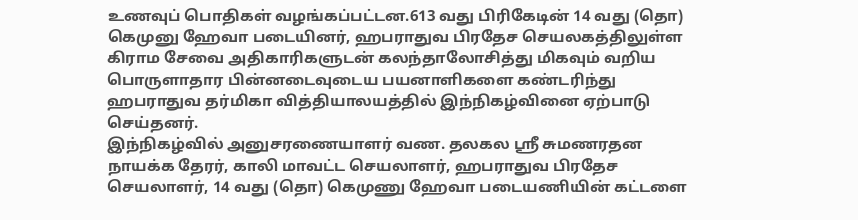உணவுப் பொதிகள் வழங்கப்பட்டன.613 வது பிரிகேடின் 14 வது (தொ) கெமுனு ஹேவா படையினர், ஹபராதுவ பிரதேச செயலகத்திலுள்ள கிராம சேவை அதிகாரிகளுடன் கலந்தாலோசித்து மிகவும் வறிய பொருளாதார பின்னடைவுடைய பயனாளிகளை கண்டரிந்து ஹபராதுவ தர்மிகா வித்தியாலயத்தில் இந்நிகழ்வினை ஏற்பாடு செய்தனர்.
இந்நிகழ்வில் அனுசரணையாளர் வண. தலகல ஸ்ரீ சுமணரதன நாயக்க தேரர், காலி மாவட்ட செயலாளர், ஹபராதுவ பிரதேச செயலாளர், 14 வது (தொ) கெமுணு ஹேவா படையணியின் கட்டளை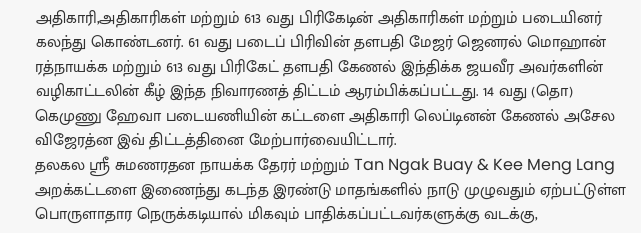அதிகாரி,அதிகாரிகள் மற்றும் 613 வது பிரிகேடின் அதிகாரிகள் மற்றும் படையினர் கலந்து கொண்டனர். 61 வது படைப் பிரிவின் தளபதி மேஜர் ஜெனரல் மொஹான் ரத்நாயக்க மற்றும் 613 வது பிரிகேட் தளபதி கேணல் இந்திக்க ஜயவீர அவர்களின் வழிகாட்டலின் கீழ் இந்த நிவாரணத் திட்டம் ஆரம்பிக்கப்பட்டது. 14 வது (தொ) கெமுணு ஹேவா படையணியின் கட்டளை அதிகாரி லெப்டினன் கேணல் அசேல விஜேரத்ன இவ் திட்டத்தினை மேற்பார்வையிட்டார்.
தலகல ஸ்ரீ சுமணரதன நாயக்க தேரர் மற்றும் Tan Ngak Buay & Kee Meng Lang அறக்கட்டளை இணைந்து கடந்த இரண்டு மாதங்களில் நாடு முழுவதும் ஏற்பட்டுள்ள பொருளாதார நெருக்கடியால் மிகவும் பாதிக்கப்பட்டவர்களுக்கு வடக்கு,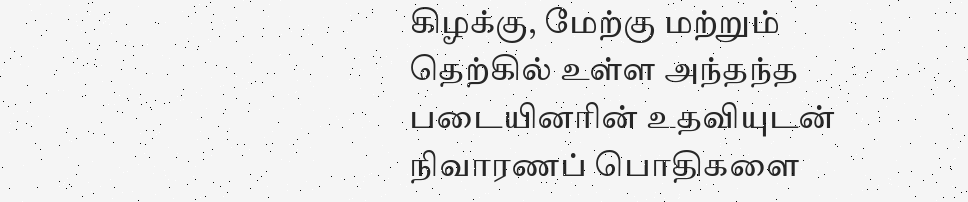கிழக்கு, மேற்கு மற்றும் தெற்கில் உள்ள அந்தந்த படையினரின் உதவியுடன் நிவாரணப் பொதிகளை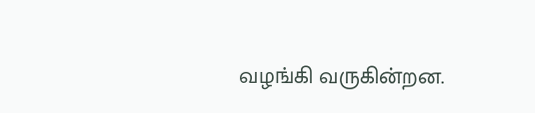வழங்கி வருகின்றன.